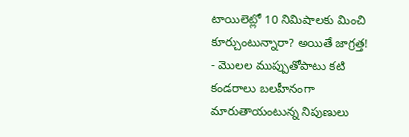టాయిలెట్లో 10 నిమిషాలకు మించి కూర్చుంటున్నారా? అయితే జాగ్రత్త!
- మొలల ముప్పుతోపాటు కటి కండరాలు బలహీనంగా మారుతాయంటున్న నిపుణులు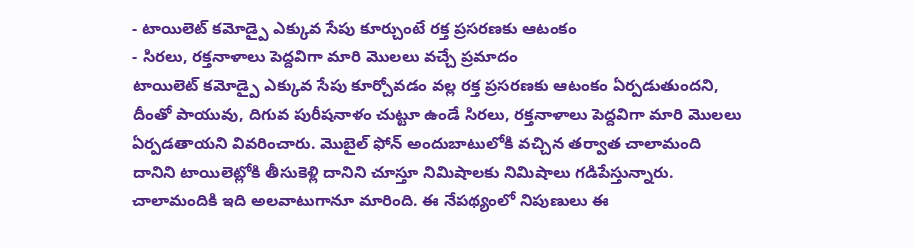- టాయిలెట్ కమోడ్పై ఎక్కువ సేపు కూర్చుంటే రక్త ప్రసరణకు ఆటంకం
- సిరలు, రక్తనాళాలు పెద్దవిగా మారి మొలలు వచ్చే ప్రమాదం
టాయిలెట్ కమోడ్పై ఎక్కువ సేపు కూర్చోవడం వల్ల రక్త ప్రసరణకు ఆటంకం ఏర్పడుతుందని, దీంతో పాయువు, దిగువ పురీషనాళం చుట్టూ ఉండే సిరలు, రక్తనాళాలు పెద్దవిగా మారి మొలలు ఏర్పడతాయని వివరించారు. మొబైల్ ఫోన్ అందుబాటులోకి వచ్చిన తర్వాత చాలామంది దానిని టాయిలెట్లోకి తీసుకెళ్లి దానిని చూస్తూ నిమిషాలకు నిమిషాలు గడిపేస్తున్నారు. చాలామందికి ఇది అలవాటుగానూ మారింది. ఈ నేపథ్యంలో నిపుణులు ఈ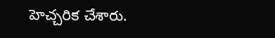హెచ్చరిక చేశారు.